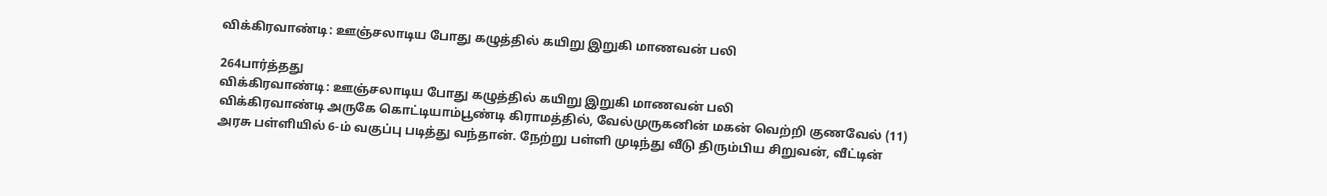விக்கிரவாண்டி: ஊஞ்சலாடிய போது கழுத்தில் கயிறு இறுகி மாணவன் பலி

264பார்த்தது
விக்கிரவாண்டி: ஊஞ்சலாடிய போது கழுத்தில் கயிறு இறுகி மாணவன் பலி
விக்கிரவாண்டி அருகே கொட்டியாம்பூண்டி கிராமத்தில், வேல்முருகனின் மகன் வெற்றி குணவேல் (11) அரசு பள்ளியில் 6-ம் வகுப்பு படித்து வந்தான். நேற்று பள்ளி முடிந்து வீடு திரும்பிய சிறுவன், வீட்டின்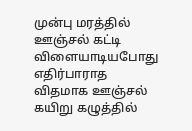முன்பு மரத்தில் ஊஞ்சல் கட்டி விளையாடியபோது எதிர்பாராத விதமாக ஊஞ்சல் கயிறு கழுத்தில்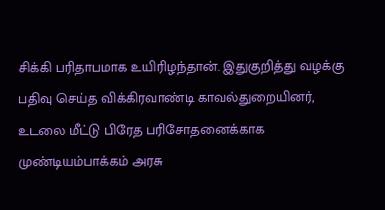சிக்கி பரிதாபமாக உயிரிழந்தான். இதுகுறித்து வழக்கு பதிவு செய்த விக்கிரவாண்டி காவல்துறையினர், உடலை மீட்டு பிரேத பரிசோதனைக்காக முண்டியம்பாக்கம் அரசு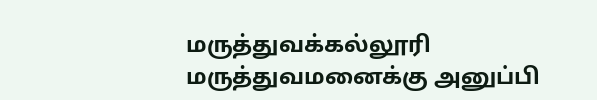மருத்துவக்கல்லூரி மருத்துவமனைக்கு அனுப்பி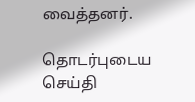வைத்தனர்.

தொடர்புடைய செய்தி